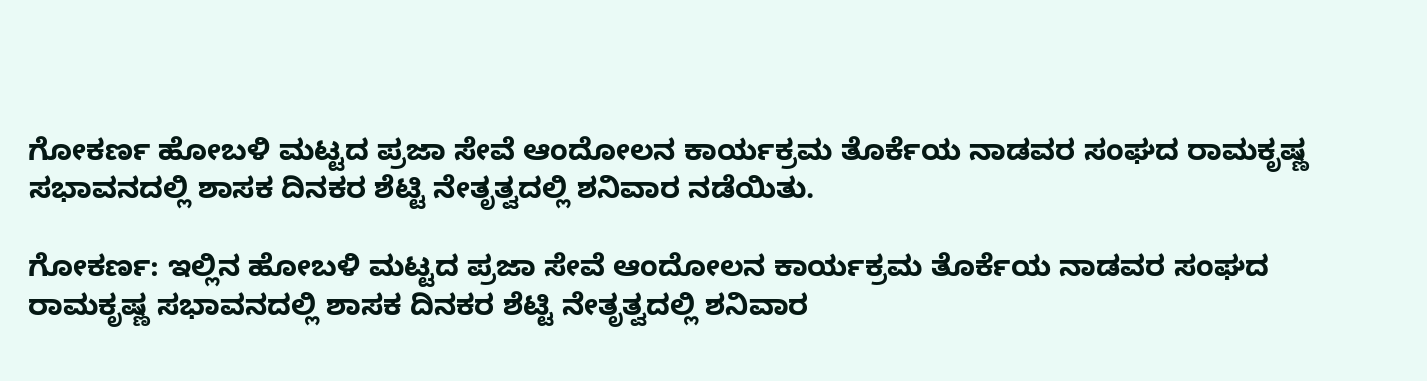ಗೋಕರ್ಣ ಹೋಬಳಿ ಮಟ್ಟದ ಪ್ರಜಾ ಸೇವೆ ಆಂದೋಲನ ಕಾರ್ಯಕ್ರಮ ತೊರ್ಕೆಯ ನಾಡವರ ಸಂಘದ ರಾಮಕೃಷ್ಣ ಸಭಾವನದಲ್ಲಿ ಶಾಸಕ ದಿನಕರ ಶೆಟ್ಟಿ ನೇತೃತ್ವದಲ್ಲಿ ಶನಿವಾರ ನಡೆಯಿತು.

ಗೋಕರ್ಣ: ಇಲ್ಲಿನ ಹೋಬಳಿ ಮಟ್ಟದ ಪ್ರಜಾ ಸೇವೆ ಆಂದೋಲನ ಕಾರ್ಯಕ್ರಮ ತೊರ್ಕೆಯ ನಾಡವರ ಸಂಘದ ರಾಮಕೃಷ್ಣ ಸಭಾವನದಲ್ಲಿ ಶಾಸಕ ದಿನಕರ ಶೆಟ್ಟಿ ನೇತೃತ್ವದಲ್ಲಿ ಶನಿವಾರ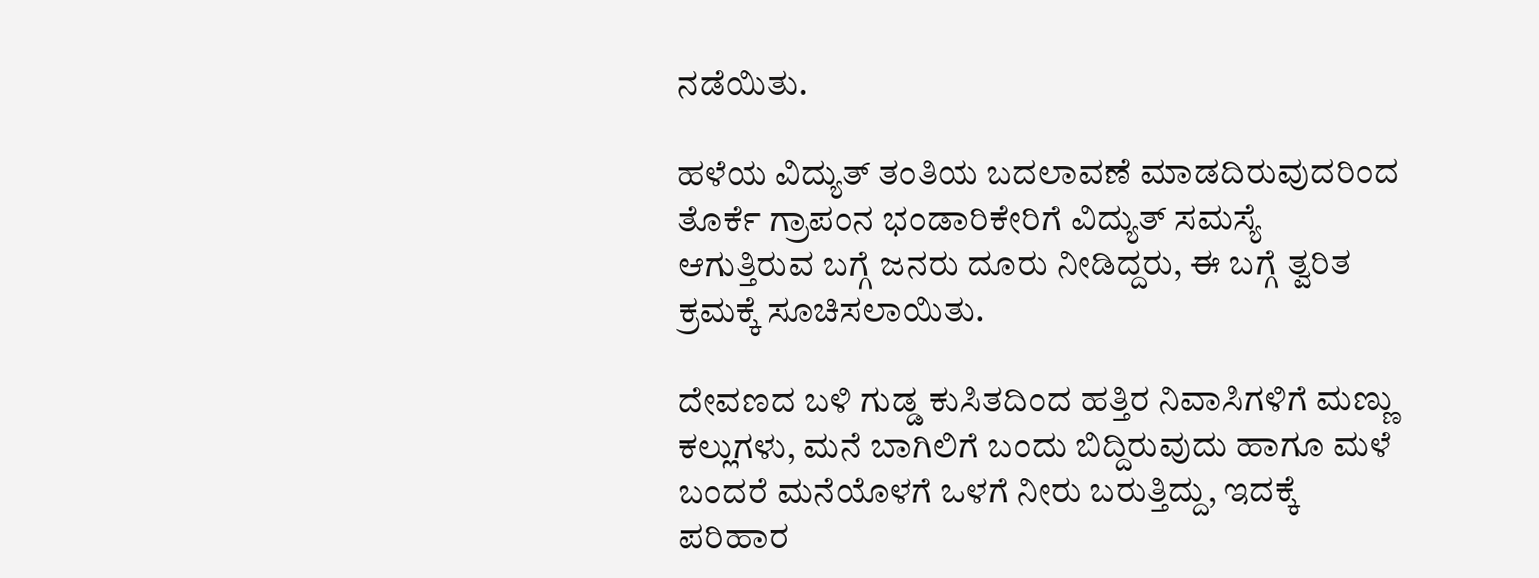ನಡೆಯಿತು.

ಹಳೆಯ ವಿದ್ಯುತ್ ತಂತಿಯ ಬದಲಾವಣೆ ಮಾಡದಿರುವುದರಿಂದ ತೊರ್ಕೆ ಗ್ರಾಪಂನ ಭಂಡಾರಿಕೇರಿಗೆ ವಿದ್ಯುತ್ ಸಮಸ್ಯೆ ಆಗುತ್ತಿರುವ ಬಗ್ಗೆ ಜನರು ದೂರು ನೀಡಿದ್ದರು, ಈ ಬಗ್ಗೆ ತ್ವರಿತ ಕ್ರಮಕ್ಕೆ ಸೂಚಿಸಲಾಯಿತು.

ದೇವಣದ ಬಳಿ ಗುಡ್ಡ ಕುಸಿತದಿಂದ ಹತ್ತಿರ ನಿವಾಸಿಗಳಿಗೆ ಮಣ್ಣು ಕಲ್ಲುಗಳು, ಮನೆ ಬಾಗಿಲಿಗೆ ಬಂದು ಬಿದ್ದಿರುವುದು ಹಾಗೂ ಮಳೆ ಬಂದರೆ ಮನೆಯೊಳಗೆ ಒಳಗೆ ನೀರು ಬರುತ್ತಿದ್ದು, ಇದಕ್ಕೆ ಪರಿಹಾರ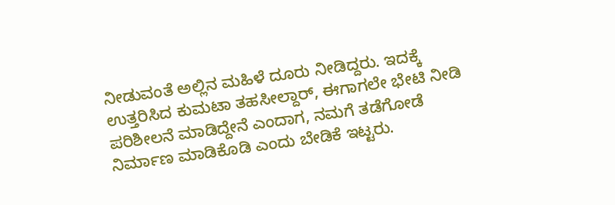ನೀಡುವಂತೆ ಅಲ್ಲಿನ ಮಹಿಳೆ ದೂರು ನೀಡಿದ್ದರು. ಇದಕ್ಕೆ ಉತ್ತರಿಸಿದ ಕುಮಟಾ ತಹಸೀಲ್ದಾರ್‌, ಈಗಾಗಲೇ ಭೇಟಿ ನೀಡಿ ಪರಿಶೀಲನೆ ಮಾಡಿದ್ದೇನೆ ಎಂದಾಗ, ನಮಗೆ ತಡೆಗೋಡೆ ನಿರ್ಮಾಣ ಮಾಡಿಕೊಡಿ ಎಂದು ಬೇಡಿಕೆ ಇಟ್ಟರು.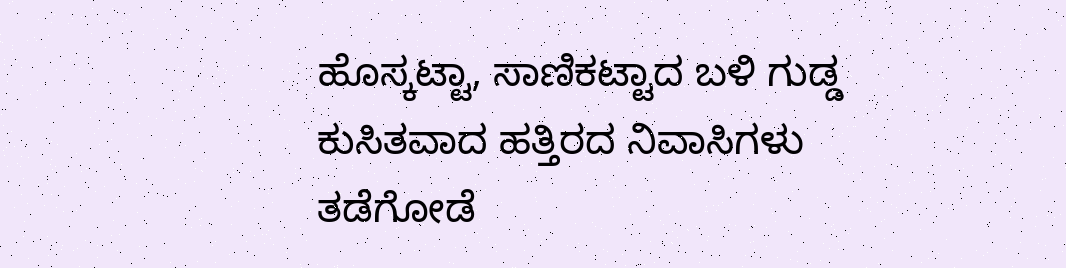ಹೊಸ್ಕಟ್ಟಾ, ಸಾಣಿಕಟ್ಟಾದ ಬಳಿ ಗುಡ್ಡ ಕುಸಿತವಾದ ಹತ್ತಿರದ ನಿವಾಸಿಗಳು ತಡೆಗೋಡೆ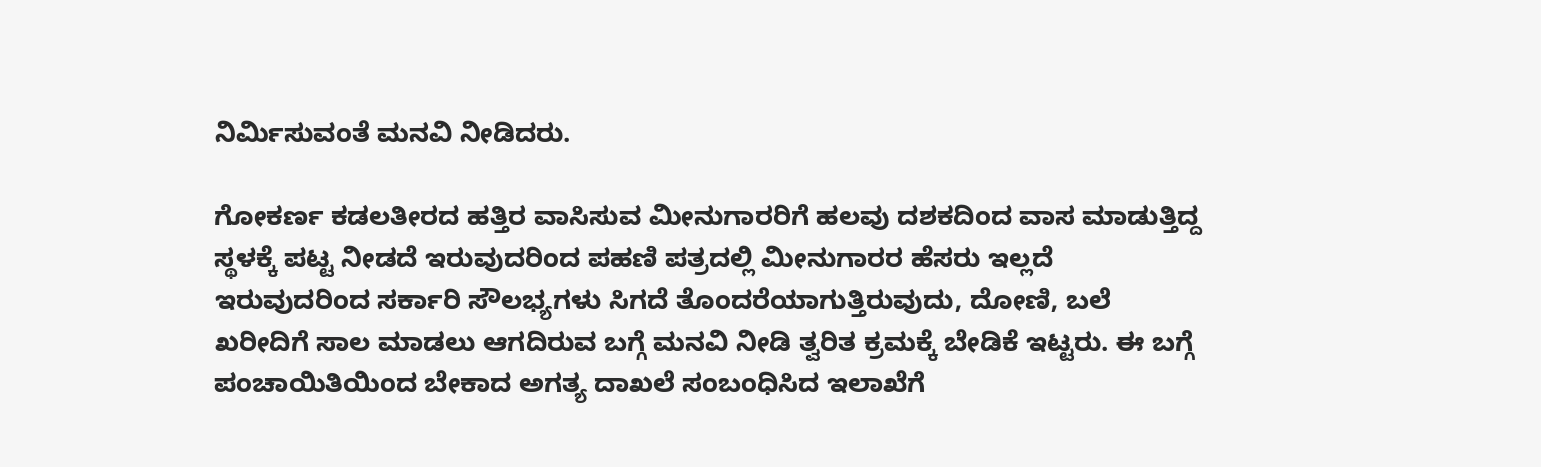ನಿರ್ಮಿಸುವಂತೆ ಮನವಿ ನೀಡಿದರು.

ಗೋಕರ್ಣ ಕಡಲತೀರದ ಹತ್ತಿರ ವಾಸಿಸುವ ಮೀನುಗಾರರಿಗೆ ಹಲವು ದಶಕದಿಂದ ವಾಸ ಮಾಡುತ್ತಿದ್ದ ಸ್ಥಳಕ್ಕೆ ಪಟ್ಟ ನೀಡದೆ ಇರುವುದರಿಂದ ಪಹಣಿ ಪತ್ರದಲ್ಲಿ ಮೀನುಗಾರರ ಹೆಸರು ಇಲ್ಲದೆ ಇರುವುದರಿಂದ ಸರ್ಕಾರಿ ಸೌಲಭ್ಯಗಳು ಸಿಗದೆ ತೊಂದರೆಯಾಗುತ್ತಿರುವುದು, ದೋಣಿ, ಬಲೆ ಖರೀದಿಗೆ ಸಾಲ ಮಾಡಲು ಆಗದಿರುವ ಬಗ್ಗೆ ಮನವಿ ನೀಡಿ ತ್ವರಿತ ಕ್ರಮಕ್ಕೆ ಬೇಡಿಕೆ ಇಟ್ಟರು. ಈ ಬಗ್ಗೆ ಪಂಚಾಯಿತಿಯಿಂದ ಬೇಕಾದ ಅಗತ್ಯ ದಾಖಲೆ ಸಂಬಂಧಿಸಿದ ಇಲಾಖೆಗೆ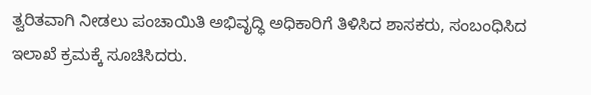ತ್ವರಿತವಾಗಿ ನೀಡಲು ಪಂಚಾಯಿತಿ ಅಭಿವೃದ್ಧಿ ಅಧಿಕಾರಿಗೆ ತಿಳಿಸಿದ ಶಾಸಕರು, ಸಂಬಂಧಿಸಿದ ಇಲಾಖೆ ಕ್ರಮಕ್ಕೆ ಸೂಚಿಸಿದರು.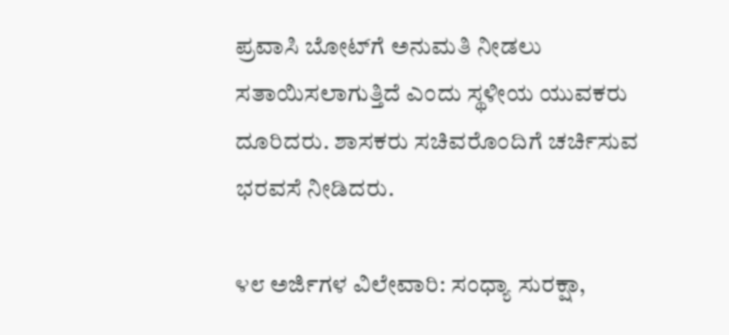ಪ್ರವಾಸಿ ಬೋಟ್‌ಗೆ ಅನುಮತಿ ನೀಡಲು ಸತಾಯಿಸಲಾಗುತ್ತಿದೆ ಎಂದು ಸ್ಥಳೀಯ ಯುವಕರು ದೂರಿದರು. ಶಾಸಕರು ಸಚಿವರೊಂದಿಗೆ ಚರ್ಚಿಸುವ ಭರವಸೆ ನೀಡಿದರು.

೪೮ ಅರ್ಜಿಗಳ ವಿಲೇವಾರಿ: ಸಂಧ್ಯಾ ಸುರಕ್ಷಾ,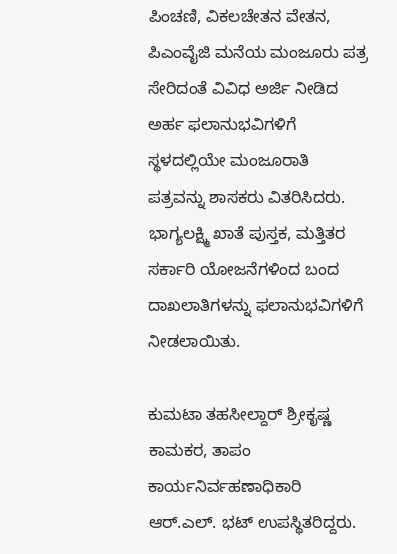ಪಿಂಚಣಿ, ವಿಕಲಚೇತನ ವೇತನ, ಪಿಎಂವೈಜಿ ಮನೆಯ ಮಂಜೂರು ಪತ್ರ ಸೇರಿದಂತೆ ವಿವಿಧ ಅರ್ಜಿ ನೀಡಿದ ಅರ್ಹ ಫಲಾನುಭವಿಗಳಿಗೆ ಸ್ಥಳದಲ್ಲಿಯೇ ಮಂಜೂರಾತಿ ಪತ್ರವನ್ನು ಶಾಸಕರು ವಿತರಿಸಿದರು. ಭಾಗ್ಯಲಕ್ಷ್ಮಿ ಖಾತೆ ಪುಸ್ತಕ, ಮತ್ತಿತರ ಸರ್ಕಾರಿ ಯೋಜನೆಗಳಿಂದ ಬಂದ ದಾಖಲಾತಿಗಳನ್ನು ಫಲಾನುಭವಿಗಳಿಗೆ ನೀಡಲಾಯಿತು.

ಕುಮಟಾ ತಹಸೀಲ್ದಾರ್‌ ಶ್ರೀಕೃಷ್ಣ ಕಾಮಕರ, ತಾಪಂ ಕಾರ್ಯನಿರ್ವಹಣಾಧಿಕಾರಿ ಆರ್‌.ಎಲ್. ಭಟ್ ಉಪಸ್ಥಿತರಿದ್ದರು.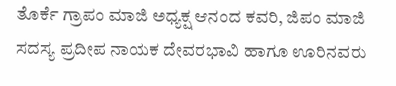ತೊರ್ಕೆ ಗ್ರಾಪಂ ಮಾಜಿ ಅಧ್ಯಕ್ಷ ಆನಂದ ಕವರಿ, ಜಿಪಂ ಮಾಜಿ ಸದಸ್ಯ ಪ್ರದೀಪ ನಾಯಕ ದೇವರಭಾವಿ ಹಾಗೂ ಊರಿನವರು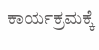ಕಾರ್ಯಕ್ರಮಕ್ಕೆ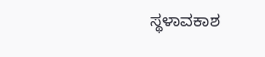ಸ್ಥಳಾವಕಾಶ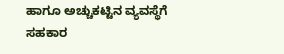ಹಾಗೂ ಅಚ್ಚುಕಟ್ಟಿನ ವ್ಯವಸ್ಥೆಗೆ ಸಹಕಾರ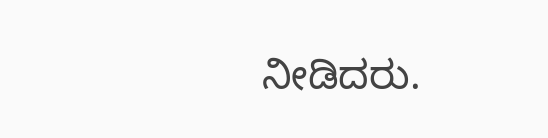ನೀಡಿದರು.